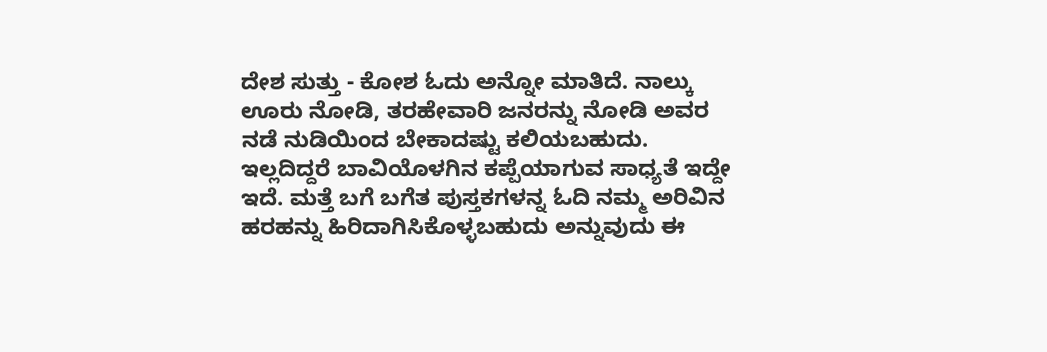ದೇಶ ಸುತ್ತು - ಕೋಶ ಓದು ಅನ್ನೋ ಮಾತಿದೆ. ನಾಲ್ಕು ಊರು ನೋಡಿ, ತರಹೇವಾರಿ ಜನರನ್ನು ನೋಡಿ ಅವರ ನಡೆ ನುಡಿಯಿಂದ ಬೇಕಾದಷ್ಟು ಕಲಿಯಬಹುದು. ಇಲ್ಲದಿದ್ದರೆ ಬಾವಿಯೊಳಗಿನ ಕಪ್ಪೆಯಾಗುವ ಸಾಧ್ಯತೆ ಇದ್ದೇ ಇದೆ. ಮತ್ತೆ ಬಗೆ ಬಗೆತ ಪುಸ್ತಕಗಳನ್ನ ಓದಿ ನಮ್ಮ ಅರಿವಿನ ಹರಹನ್ನು ಹಿರಿದಾಗಿಸಿಕೊಳ್ಳಬಹುದು ಅನ್ನುವುದು ಈ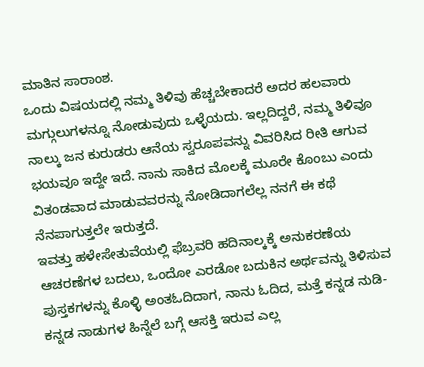ಮಾತಿನ ಸಾರಾಂಶ.
ಒಂದು ವಿಷಯದಲ್ಲಿ ನಮ್ಮ ತಿಳಿವು ಹೆಚ್ಚಬೇಕಾದರೆ ಅದರ ಹಲವಾರು ಮಗ್ಗುಲುಗಳನ್ನೂ ನೋಡುವುದು ಒಳ್ಳೆಯದು. ಇಲ್ಲದಿದ್ದರೆ, ನಮ್ಮ ತಿಳಿವೂ ನಾಲ್ಕು ಜನ ಕುರುಡರು ಆನೆಯ ಸ್ವರೂಪವನ್ನು ವಿವರಿಸಿದ ರೀತಿ ಆಗುವ ಭಯವೂ ಇದ್ದೇ ಇದೆ. ನಾನು ಸಾಕಿದ ಮೊಲಕ್ಕೆ ಮೂರೇ ಕೊಂಬು ಎಂದು ವಿತಂಡವಾದ ಮಾಡುವವರನ್ನು ನೋಡಿದಾಗಲೆಲ್ಲ ನನಗೆ ಈ ಕಥೆ ನೆನಪಾಗುತ್ತಲೇ ಇರುತ್ತದೆ.
ಇವತ್ತು ಹಳೇಸೇತುವೆಯಲ್ಲಿ ಫೆಬ್ರವರಿ ಹದಿನಾಲ್ಕಕ್ಕೆ ಅನುಕರಣೆಯ ಆಚರಣೆಗಳ ಬದಲು, ಒಂದೋ ಎರಡೋ ಬದುಕಿನ ಅರ್ಥವನ್ನು ತಿಳಿಸುವ ಪುಸ್ತಕಗಳನ್ನು ಕೊಳ್ಳಿ ಅಂತಓದಿದಾಗ, ನಾನು ಓದಿದ, ಮತ್ತೆ ಕನ್ನಡ ನುಡಿ- ಕನ್ನಡ ನಾಡುಗಳ ಹಿನ್ನೆಲೆ ಬಗ್ಗೆ ಆಸಕ್ತಿ ಇರುವ ಎಲ್ಲ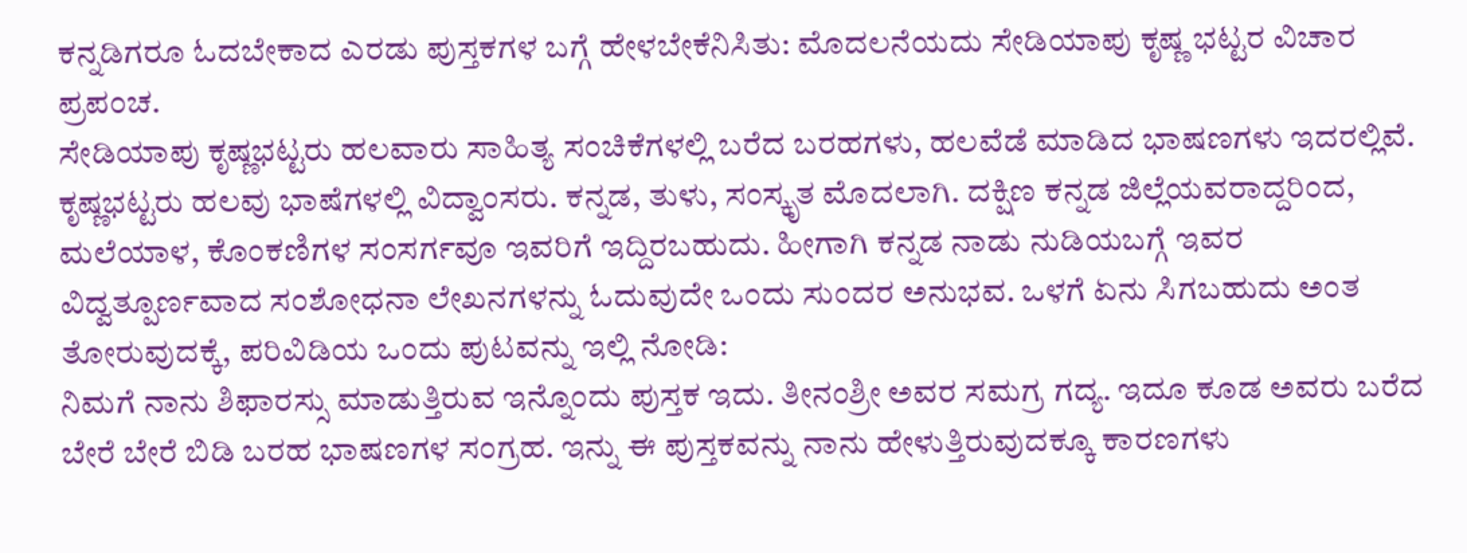ಕನ್ನಡಿಗರೂ ಓದಬೇಕಾದ ಎರಡು ಪುಸ್ತಕಗಳ ಬಗ್ಗೆ ಹೇಳಬೇಕೆನಿಸಿತು: ಮೊದಲನೆಯದು ಸೇಡಿಯಾಪು ಕೃಷ್ಣ ಭಟ್ಟರ ವಿಚಾರ ಪ್ರಪಂಚ.
ಸೇಡಿಯಾಪು ಕೃಷ್ಣಭಟ್ಟರು ಹಲವಾರು ಸಾಹಿತ್ಯ ಸಂಚಿಕೆಗಳಲ್ಲಿ ಬರೆದ ಬರಹಗಳು, ಹಲವೆಡೆ ಮಾಡಿದ ಭಾಷಣಗಳು ಇದರಲ್ಲಿವೆ.
ಕೃಷ್ಣಭಟ್ಟರು ಹಲವು ಭಾಷೆಗಳಲ್ಲಿ ವಿದ್ವಾಂಸರು. ಕನ್ನಡ, ತುಳು, ಸಂಸ್ಕೃತ ಮೊದಲಾಗಿ. ದಕ್ಷಿಣ ಕನ್ನಡ ಜಿಲ್ಲೆಯವರಾದ್ದರಿಂದ, ಮಲೆಯಾಳ, ಕೊಂಕಣಿಗಳ ಸಂಸರ್ಗವೂ ಇವರಿಗೆ ಇದ್ದಿರಬಹುದು. ಹೀಗಾಗಿ ಕನ್ನಡ ನಾಡು ನುಡಿಯಬಗ್ಗೆ ಇವರ ವಿದ್ವತ್ಪೂರ್ಣವಾದ ಸಂಶೋಧನಾ ಲೇಖನಗಳನ್ನು ಓದುವುದೇ ಒಂದು ಸುಂದರ ಅನುಭವ. ಒಳಗೆ ಏನು ಸಿಗಬಹುದು ಅಂತ ತೋರುವುದಕ್ಕೆ, ಪರಿವಿಡಿಯ ಒಂದು ಪುಟವನ್ನು ಇಲ್ಲಿ ನೋಡಿ:
ನಿಮಗೆ ನಾನು ಶಿಫಾರಸ್ಸು ಮಾಡುತ್ತಿರುವ ಇನ್ನೊಂದು ಪುಸ್ತಕ ಇದು. ತೀನಂಶ್ರೀ ಅವರ ಸಮಗ್ರ ಗದ್ಯ. ಇದೂ ಕೂಡ ಅವರು ಬರೆದ ಬೇರೆ ಬೇರೆ ಬಿಡಿ ಬರಹ ಭಾಷಣಗಳ ಸಂಗ್ರಹ. ಇನ್ನು ಈ ಪುಸ್ತಕವನ್ನು ನಾನು ಹೇಳುತ್ತಿರುವುದಕ್ಕೂ ಕಾರಣಗಳು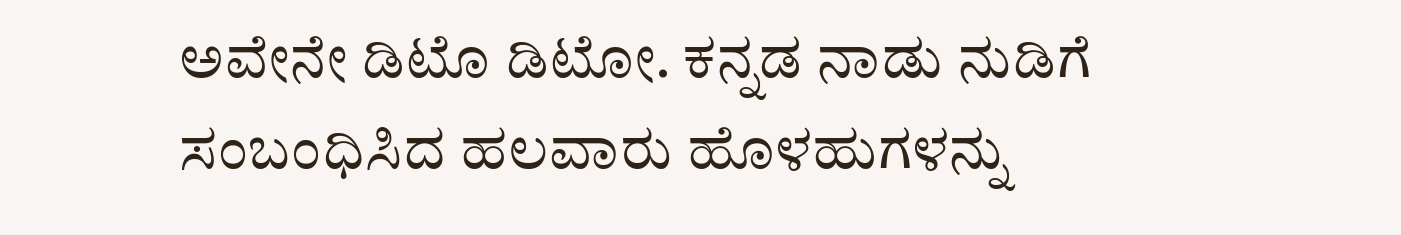ಅವೇನೇ ಡಿಟೊ ಡಿಟೋ. ಕನ್ನಡ ನಾಡು ನುಡಿಗೆ ಸಂಬಂಧಿಸಿದ ಹಲವಾರು ಹೊಳಹುಗಳನ್ನು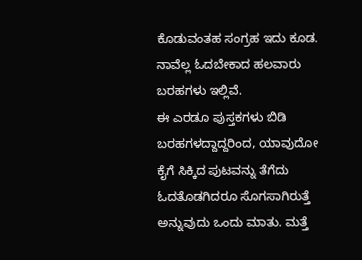ಕೊಡುವಂತಹ ಸಂಗ್ರಹ ಇದು ಕೂಡ. ನಾವೆಲ್ಲ ಓದಬೇಕಾದ ಹಲವಾರು ಬರಹಗಳು ಇಲ್ಲಿವೆ.
ಈ ಎರಡೂ ಪುಸ್ತಕಗಳು ಬಿಡಿ ಬರಹಗಳದ್ದಾದ್ದರಿಂದ, ಯಾವುದೋ ಕೈಗೆ ಸಿಕ್ಕಿದ ಪುಟವನ್ನು ತೆಗೆದು ಓದತೊಡಗಿದರೂ ಸೊಗಸಾಗಿರುತ್ತೆ ಅನ್ನುವುದು ಒಂದು ಮಾತು. ಮತ್ತೆ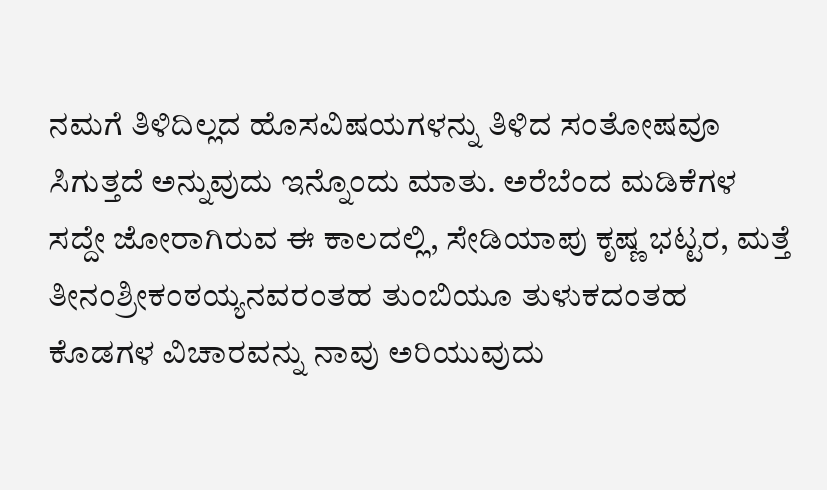ನಮಗೆ ತಿಳಿದಿಲ್ಲದ ಹೊಸವಿಷಯಗಳನ್ನು ತಿಳಿದ ಸಂತೋಷವೂ ಸಿಗುತ್ತದೆ ಅನ್ನುವುದು ಇನ್ನೊಂದು ಮಾತು. ಅರೆಬೆಂದ ಮಡಿಕೆಗಳ ಸದ್ದೇ ಜೋರಾಗಿರುವ ಈ ಕಾಲದಲ್ಲಿ, ಸೇಡಿಯಾಪು ಕೃಷ್ಣ ಭಟ್ಟರ, ಮತ್ತೆ ತೀನಂಶ್ರೀಕಂಠಯ್ಯನವರಂತಹ ತುಂಬಿಯೂ ತುಳುಕದಂತಹ ಕೊಡಗಳ ವಿಚಾರವನ್ನು ನಾವು ಅರಿಯುವುದು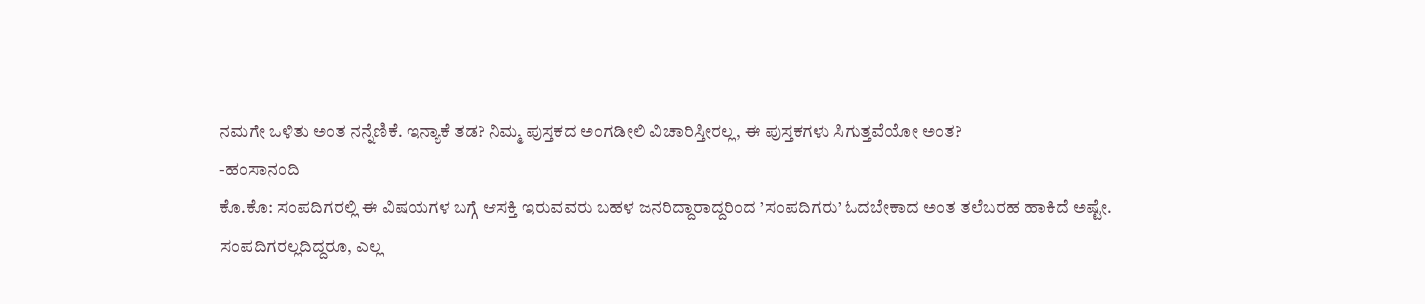ನಮಗೇ ಒಳಿತು ಅಂತ ನನ್ನೆಣಿಕೆ. ಇನ್ಯಾಕೆ ತಡ? ನಿಮ್ಮ ಪುಸ್ತಕದ ಅಂಗಡೀಲಿ ವಿಚಾರಿಸ್ತೀರಲ್ಲ, ಈ ಪುಸ್ತಕಗಳು ಸಿಗುತ್ತವೆಯೋ ಅಂತ?
-ಹಂಸಾನಂದಿ
ಕೊ.ಕೊ: ಸಂಪದಿಗರಲ್ಲಿ ಈ ವಿಷಯಗಳ ಬಗ್ಗೆ ಆಸಕ್ತಿ ಇರುವವರು ಬಹಳ ಜನರಿದ್ದಾರಾದ್ದರಿಂದ ’ಸಂಪದಿಗರು’ ಓದಬೇಕಾದ ಅಂತ ತಲೆಬರಹ ಹಾಕಿದೆ ಅಷ್ಟೇ. ಸಂಪದಿಗರಲ್ಲದಿದ್ದರೂ, ಎಲ್ಲ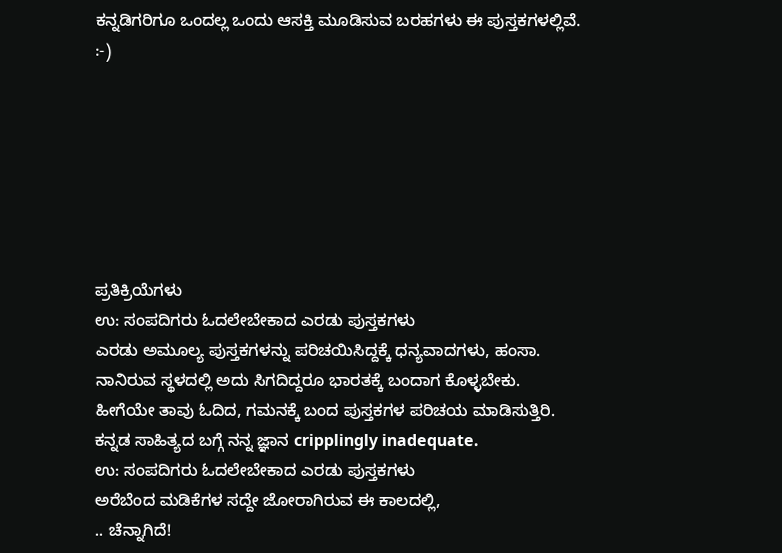ಕನ್ನಡಿಗರಿಗೂ ಒಂದಲ್ಲ ಒಂದು ಆಸಕ್ತಿ ಮೂಡಿಸುವ ಬರಹಗಳು ಈ ಪುಸ್ತಕಗಳಲ್ಲಿವೆ. :-)







ಪ್ರತಿಕ್ರಿಯೆಗಳು
ಉ: ಸಂಪದಿಗರು ಓದಲೇಬೇಕಾದ ಎರಡು ಪುಸ್ತಕಗಳು
ಎರಡು ಅಮೂಲ್ಯ ಪುಸ್ತಕಗಳನ್ನು ಪರಿಚಯಿಸಿದ್ದಕ್ಕೆ ಧನ್ಯವಾದಗಳು, ಹಂಸಾ. ನಾನಿರುವ ಸ್ಥಳದಲ್ಲಿ ಅದು ಸಿಗದಿದ್ದರೂ ಭಾರತಕ್ಕೆ ಬಂದಾಗ ಕೊಳ್ಳಬೇಕು. ಹೀಗೆಯೇ ತಾವು ಓದಿದ, ಗಮನಕ್ಕೆ ಬಂದ ಪುಸ್ತಕಗಳ ಪರಿಚಯ ಮಾಡಿಸುತ್ತಿರಿ. ಕನ್ನಡ ಸಾಹಿತ್ಯದ ಬಗ್ಗೆ ನನ್ನ ಜ್ಞಾನ cripplingly inadequate.
ಉ: ಸಂಪದಿಗರು ಓದಲೇಬೇಕಾದ ಎರಡು ಪುಸ್ತಕಗಳು
ಅರೆಬೆಂದ ಮಡಿಕೆಗಳ ಸದ್ದೇ ಜೋರಾಗಿರುವ ಈ ಕಾಲದಲ್ಲಿ,
.. ಚೆನ್ನಾಗಿದೆ!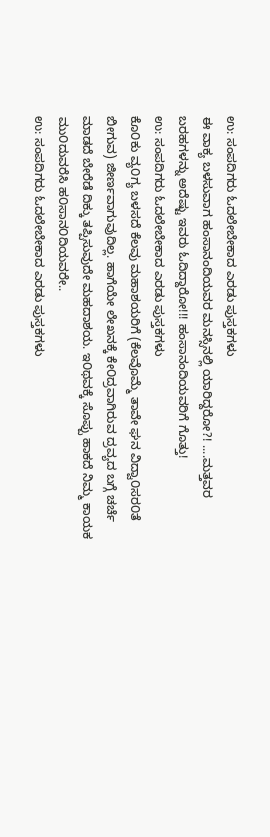ಉ: ಸಂಪದಿಗರು ಓದಲೇಬೇಕಾದ ಎರಡು ಪುಸ್ತಕಗಳು
ಈ ವಾಕ್ಯ ಬಳಸುವಾಗ ಹಂಸಾನಂದಿಯವರ ಮನಸ್ಸಿನಲ್ಲಿ ಯಾರಿದ್ದರೋ?! ....ಮತ್ತವರ ಬರಹಗಳನ್ನು ಅದೆಷ್ಟು ಇವರು ಓದಿದ್ದಾರೋ!!! ಹಂಸಾನಂದಿಯವರಿಗೆ ಗೊತ್ತು!
ಉ: ಸಂಪದಿಗರು ಓದಲೇಬೇಕಾದ ಎರಡು ಪುಸ್ತಕಗಳು
ಕೊ೦ಕು ವ್ಯ೦ಗ್ಯ ಬಳಸದೆ ಕೆಲವು ಮಹಾಶಯರಿಗೆ (ಕೆಲವೊಮ್ಮೆ ತಾವೇ ಘನ ವಿದ್ವಾ೦ಸರ೦ತೆ ಬೀಗುವ) ಜೀರ್ಣವಾಗುವುದಿಲ್ಲ. ಹಾಗೆಯೇ ಲೇಖನಕ್ಕೆ ಕೇ೦ದ್ರವಾಗಿರುವ ದ್ರವ್ಯದ ಬಗ್ಗೆ ಚರ್ಚೆ ಮಾಡದೆ ಬೇರೆಡೆ ದಿಕ್ಕು ತಪ್ಪಿಸುವುದೇ ಮಹದಾಶಯ. ಇ೦ಥವಕ್ಕೆ ಸೊಪ್ಪು ಹಾಕದೆ ನಿಮ್ಮ ಕಾಯಕ ಮು೦ದುವರೆಸಿ ಹ೦ಸಾನ೦ದಿಯವರೇ..
ಉ: ಸಂಪದಿಗರು ಓದಲೇಬೇಕಾದ ಎರಡು ಪುಸ್ತಕಗಳು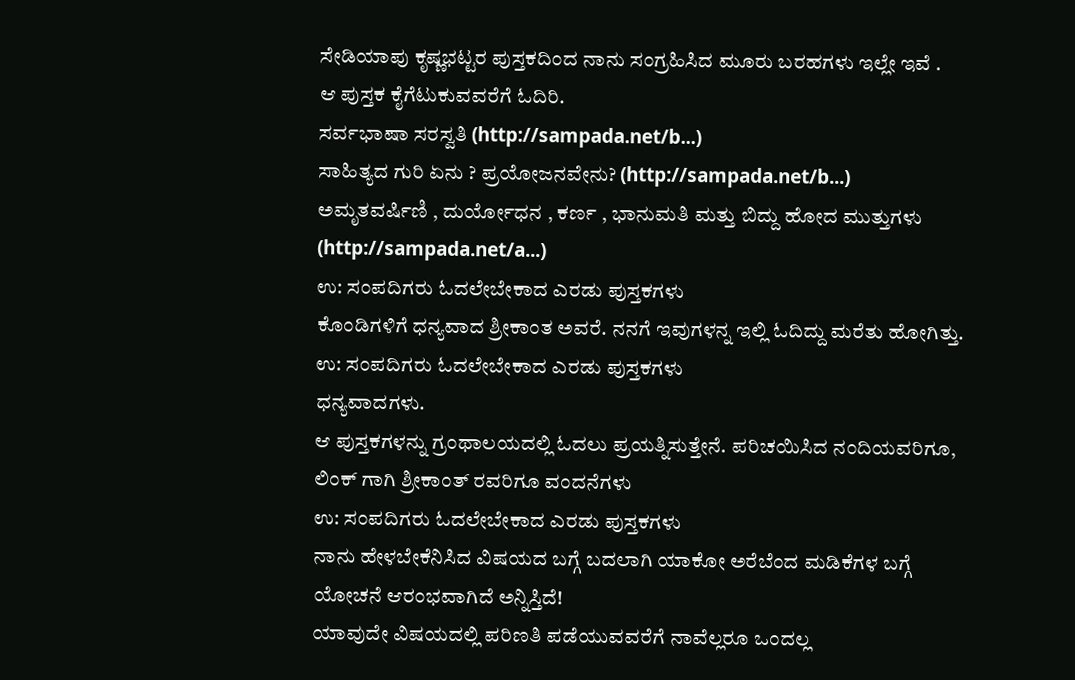ಸೇಡಿಯಾಪು ಕೃಷ್ಣಭಟ್ಟರ ಪುಸ್ತಕದಿಂದ ನಾನು ಸಂಗ್ರಹಿಸಿದ ಮೂರು ಬರಹಗಳು ಇಲ್ಲೇ ಇವೆ .
ಆ ಪುಸ್ತಕ ಕೈಗೆಟುಕುವವರೆಗೆ ಓದಿರಿ.
ಸರ್ವಭಾಷಾ ಸರಸ್ವತಿ (http://sampada.net/b...)
ಸಾಹಿತ್ಯದ ಗುರಿ ಏನು ? ಪ್ರಯೋಜನವೇನು? (http://sampada.net/b...)
ಅಮೃತವರ್ಷಿಣಿ , ದುರ್ಯೋಧನ , ಕರ್ಣ , ಭಾನುಮತಿ ಮತ್ತು ಬಿದ್ದು ಹೋದ ಮುತ್ತುಗಳು (http://sampada.net/a...)
ಉ: ಸಂಪದಿಗರು ಓದಲೇಬೇಕಾದ ಎರಡು ಪುಸ್ತಕಗಳು
ಕೊಂಡಿಗಳಿಗೆ ಧನ್ಯವಾದ ಶ್ರೀಕಾಂತ ಅವರೆ. ನನಗೆ ಇವುಗಳನ್ನ ಇಲ್ಲಿ ಓದಿದ್ದು ಮರೆತು ಹೋಗಿತ್ತು.
ಉ: ಸಂಪದಿಗರು ಓದಲೇಬೇಕಾದ ಎರಡು ಪುಸ್ತಕಗಳು
ಧನ್ಯವಾದಗಳು.
ಆ ಪುಸ್ತಕಗಳನ್ನು ಗ್ರಂಥಾಲಯದಲ್ಲಿ ಓದಲು ಪ್ರಯತ್ನಿಸುತ್ತೇನೆ. ಪರಿಚಯಿಸಿದ ನಂದಿಯವರಿಗೂ, ಲಿಂಕ್ ಗಾಗಿ ಶ್ರೀಕಾಂತ್ ರವರಿಗೂ ವಂದನೆಗಳು
ಉ: ಸಂಪದಿಗರು ಓದಲೇಬೇಕಾದ ಎರಡು ಪುಸ್ತಕಗಳು
ನಾನು ಹೇಳಬೇಕೆನಿಸಿದ ವಿಷಯದ ಬಗ್ಗೆ ಬದಲಾಗಿ ಯಾಕೋ ಅರೆಬೆಂದ ಮಡಿಕೆಗಳ ಬಗ್ಗೆ ಯೋಚನೆ ಆರಂಭವಾಗಿದೆ ಅನ್ನಿಸ್ತಿದೆ!
ಯಾವುದೇ ವಿಷಯದಲ್ಲಿ ಪರಿಣತಿ ಪಡೆಯುವವರೆಗೆ ನಾವೆಲ್ಲರೂ ಒಂದಲ್ಲ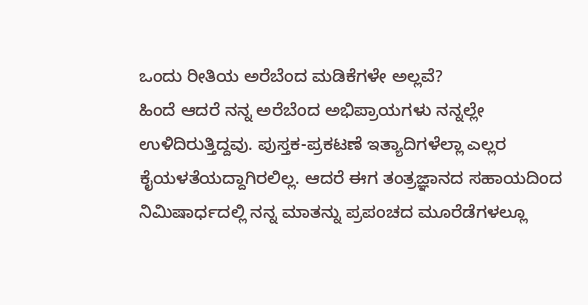ಒಂದು ರೀತಿಯ ಅರೆಬೆಂದ ಮಡಿಕೆಗಳೇ ಅಲ್ಲವೆ?
ಹಿಂದೆ ಆದರೆ ನನ್ನ ಅರೆಬೆಂದ ಅಭಿಪ್ರಾಯಗಳು ನನ್ನಲ್ಲೇ ಉಳಿದಿರುತ್ತಿದ್ದವು. ಪುಸ್ತಕ-ಪ್ರಕಟಣೆ ಇತ್ಯಾದಿಗಳೆಲ್ಲಾ ಎಲ್ಲರ ಕೈಯಳತೆಯದ್ದಾಗಿರಲಿಲ್ಲ. ಆದರೆ ಈಗ ತಂತ್ರಜ್ಞಾನದ ಸಹಾಯದಿಂದ ನಿಮಿಷಾರ್ಧದಲ್ಲಿ ನನ್ನ ಮಾತನ್ನು ಪ್ರಪಂಚದ ಮೂರೆಡೆಗಳಲ್ಲೂ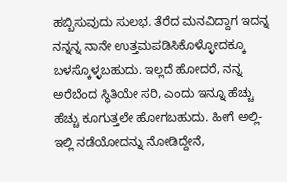ಹಬ್ಬಿಸುವುದು ಸುಲಭ. ತೆರೆದ ಮನವಿದ್ದಾಗ ಇದನ್ನ ನನ್ನನ್ನ ನಾನೇ ಉತ್ತಮಪಡಿಸಿಕೊಳ್ಳೋದಕ್ಕೂ ಬಳಸ್ಕೊಳ್ಳಬಹುದು. ಇಲ್ಲದೆ ಹೋದರೆ, ನನ್ನ ಅರೆಬೆಂದ ಸ್ಥಿತಿಯೇ ಸರಿ, ಎಂದು ಇನ್ನೂ ಹೆಚ್ಚು ಹೆಚ್ಚು ಕೂಗುತ್ತಲೇ ಹೋಗಬಹುದು. ಹೀಗೆ ಅಲ್ಲಿ-ಇಲ್ಲಿ ನಡೆಯೋದನ್ನು ನೋಡಿದ್ದೇನೆ,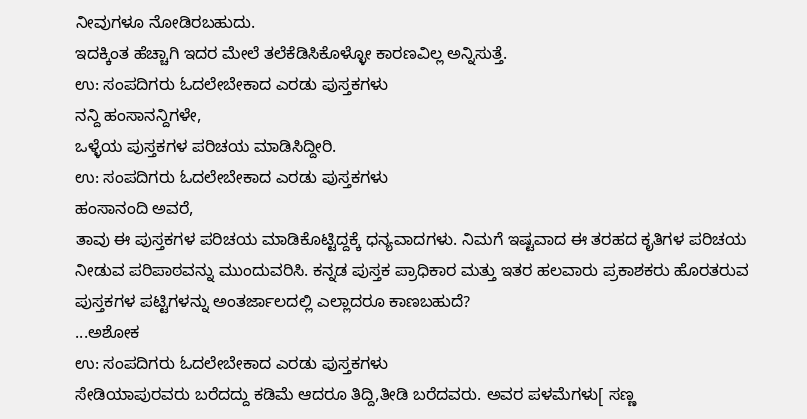ನೀವುಗಳೂ ನೋಡಿರಬಹುದು.
ಇದಕ್ಕಿಂತ ಹೆಚ್ಚಾಗಿ ಇದರ ಮೇಲೆ ತಲೆಕೆಡಿಸಿಕೊಳ್ಳೋ ಕಾರಣವಿಲ್ಲ ಅನ್ನಿಸುತ್ತೆ.
ಉ: ಸಂಪದಿಗರು ಓದಲೇಬೇಕಾದ ಎರಡು ಪುಸ್ತಕಗಳು
ನನ್ದಿ ಹಂಸಾನನ್ದಿಗಳೇ,
ಒಳ್ಳೆಯ ಪುಸ್ತಕಗಳ ಪರಿಚಯ ಮಾಡಿಸಿದ್ದೀರಿ.
ಉ: ಸಂಪದಿಗರು ಓದಲೇಬೇಕಾದ ಎರಡು ಪುಸ್ತಕಗಳು
ಹಂಸಾನಂದಿ ಅವರೆ,
ತಾವು ಈ ಪುಸ್ತಕಗಳ ಪರಿಚಯ ಮಾಡಿಕೊಟ್ಟಿದ್ದಕ್ಕೆ ಧನ್ಯವಾದಗಳು. ನಿಮಗೆ ಇಷ್ಟವಾದ ಈ ತರಹದ ಕೃತಿಗಳ ಪರಿಚಯ ನೀಡುವ ಪರಿಪಾಠವನ್ನು ಮುಂದುವರಿಸಿ. ಕನ್ನಡ ಪುಸ್ತಕ ಪ್ರಾಧಿಕಾರ ಮತ್ತು ಇತರ ಹಲವಾರು ಪ್ರಕಾಶಕರು ಹೊರತರುವ ಪುಸ್ತಕಗಳ ಪಟ್ಟಿಗಳನ್ನು ಅಂತರ್ಜಾಲದಲ್ಲಿ ಎಲ್ಲಾದರೂ ಕಾಣಬಹುದೆ?
...ಅಶೋಕ
ಉ: ಸಂಪದಿಗರು ಓದಲೇಬೇಕಾದ ಎರಡು ಪುಸ್ತಕಗಳು
ಸೇಡಿಯಾಪುರವರು ಬರೆದದ್ದು ಕಡಿಮೆ ಆದರೂ ತಿದ್ದಿ,ತೀಡಿ ಬರೆದವರು. ಅವರ ಪಳಮೆಗಳು[ ಸಣ್ಣ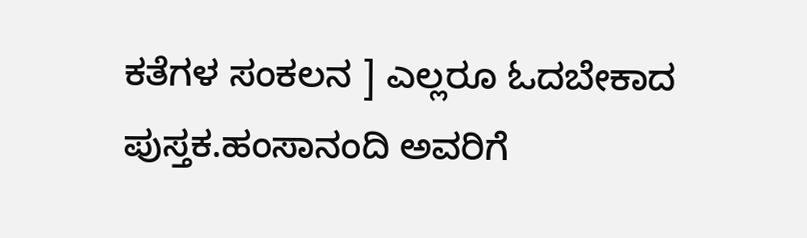ಕತೆಗಳ ಸಂಕಲನ ] ಎಲ್ಲರೂ ಓದಬೇಕಾದ ಪುಸ್ತಕ.ಹಂಸಾನಂದಿ ಅವರಿಗೆ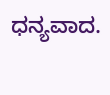ಧನ್ಯವಾದ.